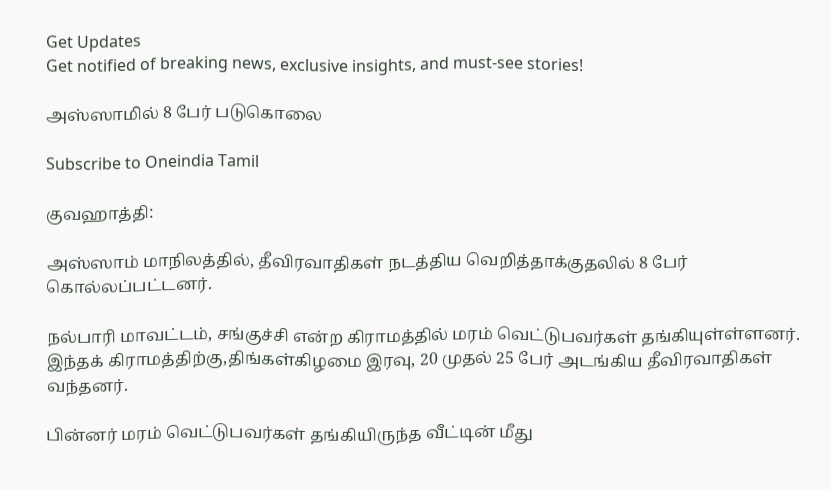Get Updates
Get notified of breaking news, exclusive insights, and must-see stories!

அஸ்ஸாமில் 8 பேர் படுகொலை

Subscribe to Oneindia Tamil

குவஹாத்தி:

அஸ்ஸாம் மாநிலத்தில், தீவிரவாதிகள் நடத்திய வெறித்தாக்குதலில் 8 பேர் கொல்லப்பட்டனர்.

நல்பாரி மாவட்டம், சங்குச்சி என்ற கிராமத்தில் மரம் வெட்டுபவர்கள் தங்கியுள்ள்ளனர். இந்தக் கிராமத்திற்கு,திங்கள்கிழமை இரவு, 20 முதல் 25 பேர் அடங்கிய தீவிரவாதிகள் வந்தனர்.

பின்னர் மரம் வெட்டுபவர்கள் தங்கியிருந்த வீட்டின் மீது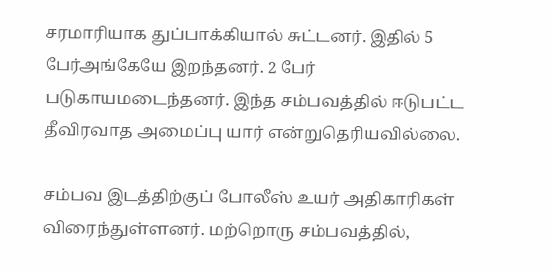சரமாரியாக துப்பாக்கியால் சுட்டனர். இதில் 5 பேர்அங்கேயே இறந்தனர். 2 பேர் படுகாயமடைந்தனர். இந்த சம்பவத்தில் ஈடுபட்ட தீவிரவாத அமைப்பு யார் என்றுதெரியவில்லை.

சம்பவ இடத்திற்குப் போலீஸ் உயர் அதிகாரிகள் விரைந்துள்ளனர். மற்றொரு சம்பவத்தில்,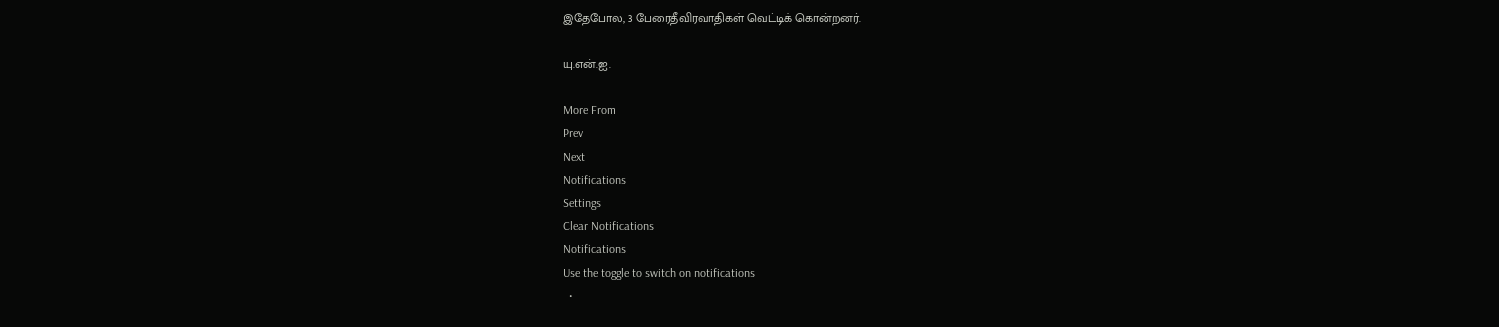இதேபோல, 3 பேரைதீவிரவாதிகள் வெட்டிக் கொன்றனர்.

யு.என்.ஐ.

More From
Prev
Next
Notifications
Settings
Clear Notifications
Notifications
Use the toggle to switch on notifications
  •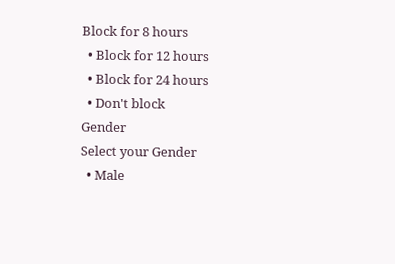Block for 8 hours
  • Block for 12 hours
  • Block for 24 hours
  • Don't block
Gender
Select your Gender
  • Male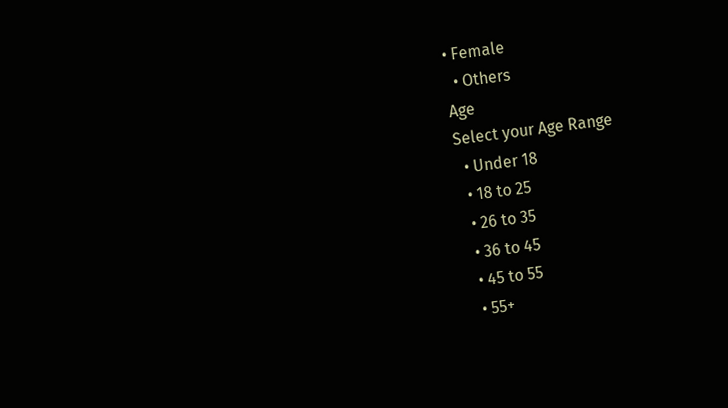• Female
  • Others
Age
Select your Age Range
  • Under 18
  • 18 to 25
  • 26 to 35
  • 36 to 45
  • 45 to 55
  • 55+